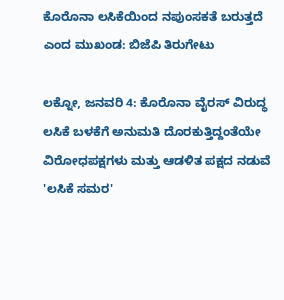ಕೊರೊನಾ ಲಸಿಕೆಯಿಂದ ನಪುಂಸಕತೆ ಬರುತ್ತದೆ ಎಂದ ಮುಖಂಡ: ಬಿಜೆಪಿ ತಿರುಗೇಟು

ಲಕ್ನೋ, ಜನವರಿ 4: ಕೊರೊನಾ ವೈರಸ್ ವಿರುದ್ಧ ಲಸಿಕೆ ಬಳಕೆಗೆ ಅನುಮತಿ ದೊರಕುತ್ತಿದ್ದಂತೆಯೇ ವಿರೋಧಪಕ್ಷಗಳು ಮತ್ತು ಆಡಳಿತ ಪಕ್ಷದ ನಡುವೆ 'ಲಸಿಕೆ ಸಮರ'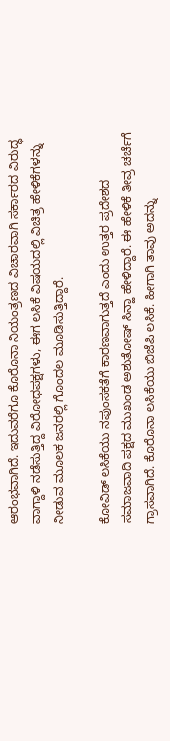ಆರಂಭವಾಗಿದೆ. ಇದುವರೆಗೂ ಕೊರೊನಾ ನಿಯಂತ್ರಣದ ವಿಚಾರವಾಗಿ ಸರ್ಕಾರದ ವಿರುದ್ಧ ವಾಗ್ದಾಳಿ ನಡೆಸುತ್ತಿದ್ದ ವಿರೋಧಪಕ್ಷಗಳು, ಈಗ ಲಸಿಕೆ ವಿಷಯದಲ್ಲಿ ವಿಚಿತ್ರ ಹೇಳಿಕೆಗಳನ್ನು ನೀಡುವ ಮೂಲಕ ಜನರಲ್ಲಿ ಗೊಂದಲ ಮೂಡಿಸುತ್ತಿದ್ದಾರೆ.

ಕೋವಿಡ್ ಲಸಿಕೆಯು ನಪುಂಸಕತೆಗೆ ಕಾರಣವಾಗುತ್ತದೆ ಎಂದು ಉತ್ತರ ಪ್ರದೇಶದ ಸಮಾಜವಾದಿ ಪಕ್ಷದ ಮುಖಂಡ ಅಶುತೋಷ್ ಸಿನ್ಹಾ ಹೇಳಿದ್ದಾರೆ. ಈ ಹೇಳಿಕೆ ತೀವ್ರ ಚರ್ಚೆಗೆ ಗ್ರಾಸವಾಗಿದೆ. ಕೊರೊನಾ ಲಸಿಕೆಯು ಬಿಜೆಪಿ ಲಸಿಕೆ. ಹೀಗಾಗಿ ತಾವು ಅದನ್ನು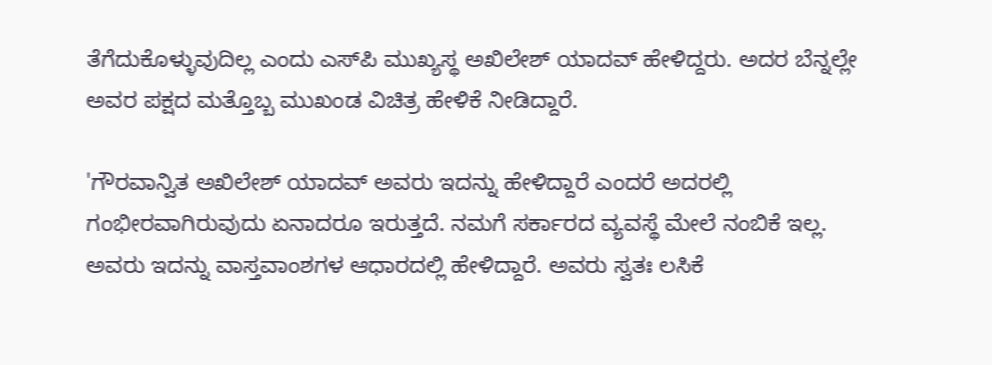ತೆಗೆದುಕೊಳ್ಳುವುದಿಲ್ಲ ಎಂದು ಎಸ್‌ಪಿ ಮುಖ್ಯಸ್ಥ ಅಖಿಲೇಶ್ ಯಾದವ್ ಹೇಳಿದ್ದರು. ಅದರ ಬೆನ್ನಲ್ಲೇ ಅವರ ಪಕ್ಷದ ಮತ್ತೊಬ್ಬ ಮುಖಂಡ ವಿಚಿತ್ರ ಹೇಳಿಕೆ ನೀಡಿದ್ದಾರೆ.

'ಗೌರವಾನ್ವಿತ ಅಖಿಲೇಶ್ ಯಾದವ್ ಅವರು ಇದನ್ನು ಹೇಳಿದ್ದಾರೆ ಎಂದರೆ ಅದರಲ್ಲಿ ಗಂಭೀರವಾಗಿರುವುದು ಏನಾದರೂ ಇರುತ್ತದೆ. ನಮಗೆ ಸರ್ಕಾರದ ವ್ಯವಸ್ಥೆ ಮೇಲೆ ನಂಬಿಕೆ ಇಲ್ಲ. ಅವರು ಇದನ್ನು ವಾಸ್ತವಾಂಶಗಳ ಆಧಾರದಲ್ಲಿ ಹೇಳಿದ್ದಾರೆ. ಅವರು ಸ್ವತಃ ಲಸಿಕೆ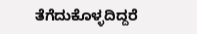ತೆಗೆದುಕೊಳ್ಳದಿದ್ದರೆ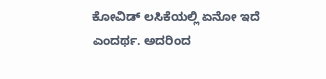ಕೋವಿಡ್ ಲಸಿಕೆಯಲ್ಲಿ ಏನೋ ಇದೆ ಎಂದರ್ಥ. ಅದರಿಂದ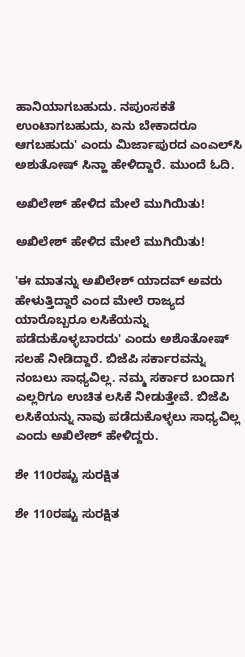ಹಾನಿಯಾಗಬಹುದು. ನಪುಂಸಕತೆ ಉಂಟಾಗಬಹುದು, ಏನು ಬೇಕಾದರೂ ಆಗಬಹುದು' ಎಂದು ಮಿರ್ಜಾಪುರದ ಎಂಎಲ್‌ಸಿ ಅಶುತೋಷ್ ಸಿನ್ಹಾ ಹೇಳಿದ್ದಾರೆ. ಮುಂದೆ ಓದಿ.

ಅಖಿಲೇಶ್ ಹೇಳಿದ ಮೇಲೆ ಮುಗಿಯಿತು!

ಅಖಿಲೇಶ್ ಹೇಳಿದ ಮೇಲೆ ಮುಗಿಯಿತು!

'ಈ ಮಾತನ್ನು ಅಖಿಲೇಶ್ ಯಾದವ್ ಅವರು ಹೇಳುತ್ತಿದ್ದಾರೆ ಎಂದ ಮೇಲೆ ರಾಜ್ಯದ ಯಾರೊಬ್ಬರೂ ಲಸಿಕೆಯನ್ನು ಪಡೆದುಕೊಳ್ಳಬಾರದು' ಎಂದು ಅಶೊತೋಷ್ ಸಲಹೆ ನೀಡಿದ್ದಾರೆ. ಬಿಜೆಪಿ ಸರ್ಕಾರವನ್ನು ನಂಬಲು ಸಾಧ್ಯವಿಲ್ಲ. ನಮ್ಮ ಸರ್ಕಾರ ಬಂದಾಗ ಎಲ್ಲರಿಗೂ ಉಚಿತ ಲಸಿಕೆ ನೀಡುತ್ತೇವೆ. ಬಿಜೆಪಿ ಲಸಿಕೆಯನ್ನು ನಾವು ಪಡೆದುಕೊಳ್ಳಲು ಸಾಧ್ಯವಿಲ್ಲ ಎಂದು ಅಖಿಲೇಶ್ ಹೇಳಿದ್ದರು.

ಶೇ 110ರಷ್ಟು ಸುರಕ್ಷಿತ

ಶೇ 110ರಷ್ಟು ಸುರಕ್ಷಿತ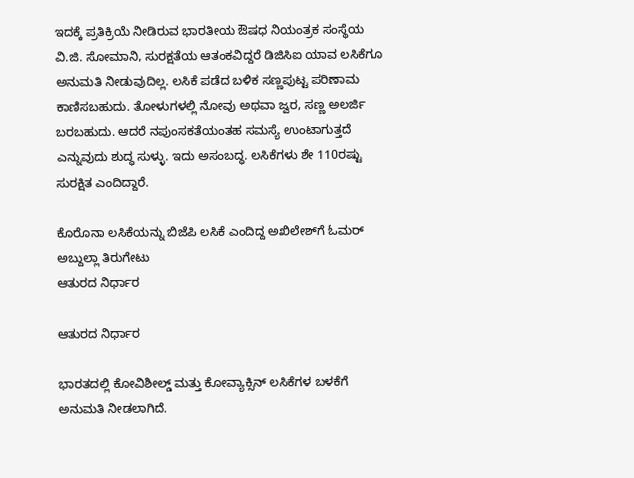ಇದಕ್ಕೆ ಪ್ರತಿಕ್ರಿಯೆ ನೀಡಿರುವ ಭಾರತೀಯ ಔಷಧ ನಿಯಂತ್ರಕ ಸಂಸ್ಥೆಯ ವಿ.ಜಿ. ಸೋಮಾನಿ, ಸುರಕ್ಷತೆಯ ಆತಂಕವಿದ್ದರೆ ಡಿಜಿಸಿಐ ಯಾವ ಲಸಿಕೆಗೂ ಅನುಮತಿ ನೀಡುವುದಿಲ್ಲ. ಲಸಿಕೆ ಪಡೆದ ಬಳಿಕ ಸಣ್ಣಪುಟ್ಟ ಪರಿಣಾಮ ಕಾಣಿಸಬಹುದು. ತೋಳುಗಳಲ್ಲಿ ನೋವು ಅಥವಾ ಜ್ವರ, ಸಣ್ಣ ಅಲರ್ಜಿ ಬರಬಹುದು. ಆದರೆ ನಪುಂಸಕತೆಯಂತಹ ಸಮಸ್ಯೆ ಉಂಟಾಗುತ್ತದೆ ಎನ್ನುವುದು ಶುದ್ಧ ಸುಳ್ಳು. ಇದು ಅಸಂಬದ್ಧ. ಲಸಿಕೆಗಳು ಶೇ 110ರಷ್ಟು ಸುರಕ್ಷಿತ ಎಂದಿದ್ದಾರೆ.

ಕೊರೊನಾ ಲಸಿಕೆಯನ್ನು ಬಿಜೆಪಿ ಲಸಿಕೆ ಎಂದಿದ್ದ ಅಖಿಲೇಶ್‌ಗೆ ಓಮರ್ ಅಬ್ದುಲ್ಲಾ ತಿರುಗೇಟು
ಆತುರದ ನಿರ್ಧಾರ

ಆತುರದ ನಿರ್ಧಾರ

ಭಾರತದಲ್ಲಿ ಕೋವಿಶೀಲ್ಡ್ ಮತ್ತು ಕೋವ್ಯಾಕ್ಸಿನ್ ಲಸಿಕೆಗಳ ಬಳಕೆಗೆ ಅನುಮತಿ ನೀಡಲಾಗಿದೆ.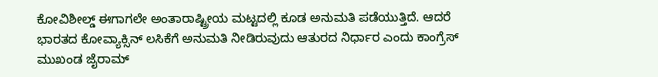ಕೋವಿಶೀಲ್ಡ್ ಈಗಾಗಲೇ ಅಂತಾರಾಷ್ಟ್ರೀಯ ಮಟ್ಟದಲ್ಲಿ ಕೂಡ ಅನುಮತಿ ಪಡೆಯುತ್ತಿದೆ. ಆದರೆ ಭಾರತದ ಕೋವ್ಯಾಕ್ಸಿನ್ ಲಸಿಕೆಗೆ ಅನುಮತಿ ನೀಡಿರುವುದು ಆತುರದ ನಿರ್ಧಾರ ಎಂದು ಕಾಂಗ್ರೆಸ್ ಮುಖಂಡ ಜೈರಾಮ್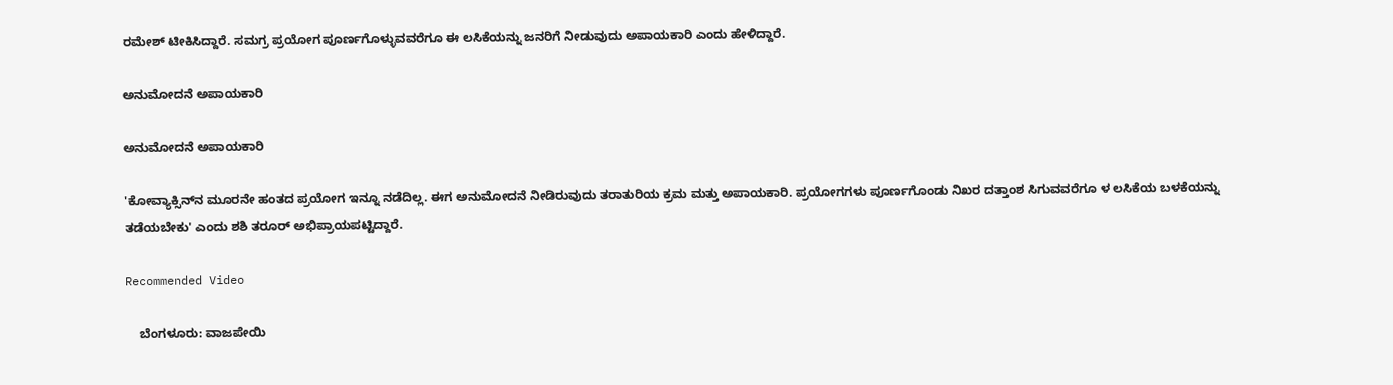ರಮೇಶ್ ಟೀಕಿಸಿದ್ದಾರೆ. ಸಮಗ್ರ ಪ್ರಯೋಗ ಪೂರ್ಣಗೊಳ್ಳುವವರೆಗೂ ಈ ಲಸಿಕೆಯನ್ನು ಜನರಿಗೆ ನೀಡುವುದು ಅಪಾಯಕಾರಿ ಎಂದು ಹೇಳಿದ್ದಾರೆ.

ಅನುಮೋದನೆ ಅಪಾಯಕಾರಿ

ಅನುಮೋದನೆ ಅಪಾಯಕಾರಿ

'ಕೋವ್ಯಾಕ್ಸಿನ್‌ನ ಮೂರನೇ ಹಂತದ ಪ್ರಯೋಗ ಇನ್ನೂ ನಡೆದಿಲ್ಲ. ಈಗ ಅನುಮೋದನೆ ನೀಡಿರುವುದು ತರಾತುರಿಯ ಕ್ರಮ ಮತ್ತು ಅಪಾಯಕಾರಿ. ಪ್ರಯೋಗಗಳು ಪೂರ್ಣಗೊಂಡು ನಿಖರ ದತ್ತಾಂಶ ಸಿಗುವವರೆಗೂ ಳ ಲಸಿಕೆಯ ಬಳಕೆಯನ್ನು ತಡೆಯಬೇಕು' ಎಂದು ಶಶಿ ತರೂರ್ ಅಭಿಪ್ರಾಯಪಟ್ಟಿದ್ದಾರೆ.

Recommended Video

    ಬೆಂಗಳೂರು: ವಾಜಪೇಯಿ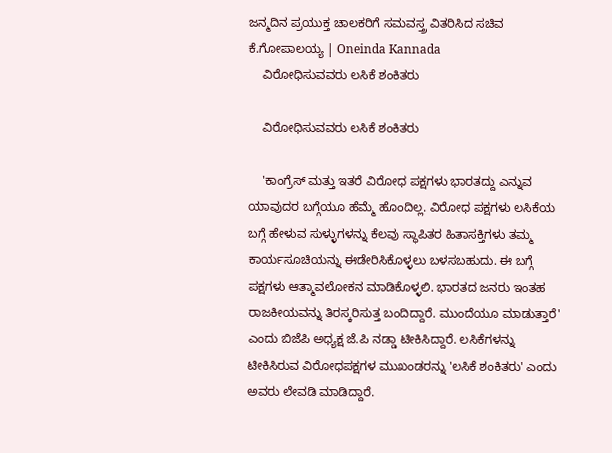ಜನ್ಮದಿನ ಪ್ರಯುಕ್ತ ಚಾಲಕರಿಗೆ ಸಮವಸ್ತ್ರ ವಿತರಿಸಿದ ಸಚಿವ ಕೆ.ಗೋಪಾಲಯ್ಯ | Oneinda Kannada
    ವಿರೋಧಿಸುವವರು ಲಸಿಕೆ ಶಂಕಿತರು

    ವಿರೋಧಿಸುವವರು ಲಸಿಕೆ ಶಂಕಿತರು

    'ಕಾಂಗ್ರೆಸ್ ಮತ್ತು ಇತರೆ ವಿರೋಧ ಪಕ್ಷಗಳು ಭಾರತದ್ದು ಎನ್ನುವ ಯಾವುದರ ಬಗ್ಗೆಯೂ ಹೆಮ್ಮೆ ಹೊಂದಿಲ್ಲ. ವಿರೋಧ ಪಕ್ಷಗಳು ಲಸಿಕೆಯ ಬಗ್ಗೆ ಹೇಳುವ ಸುಳ್ಳುಗಳನ್ನು ಕೆಲವು ಸ್ಥಾಪಿತರ ಹಿತಾಸಕ್ತಿಗಳು ತಮ್ಮ ಕಾರ್ಯಸೂಚಿಯನ್ನು ಈಡೇರಿಸಿಕೊಳ್ಳಲು ಬಳಸಬಹುದು. ಈ ಬಗ್ಗೆ ಪಕ್ಷಗಳು ಆತ್ಮಾವಲೋಕನ ಮಾಡಿಕೊಳ್ಳಲಿ. ಭಾರತದ ಜನರು ಇಂತಹ ರಾಜಕೀಯವನ್ನು ತಿರಸ್ಕರಿಸುತ್ತ ಬಂದಿದ್ದಾರೆ. ಮುಂದೆಯೂ ಮಾಡುತ್ತಾರೆ' ಎಂದು ಬಿಜೆಪಿ ಅಧ್ಯಕ್ಷ ಜೆ.ಪಿ ನಡ್ಡಾ ಟೀಕಿಸಿದ್ದಾರೆ. ಲಸಿಕೆಗಳನ್ನು ಟೀಕಿಸಿರುವ ವಿರೋಧಪಕ್ಷಗಳ ಮುಖಂಡರನ್ನು 'ಲಸಿಕೆ ಶಂಕಿತರು' ಎಂದು ಅವರು ಲೇವಡಿ ಮಾಡಿದ್ದಾರೆ.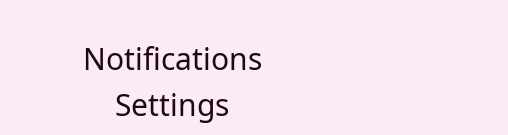Notifications
    Settings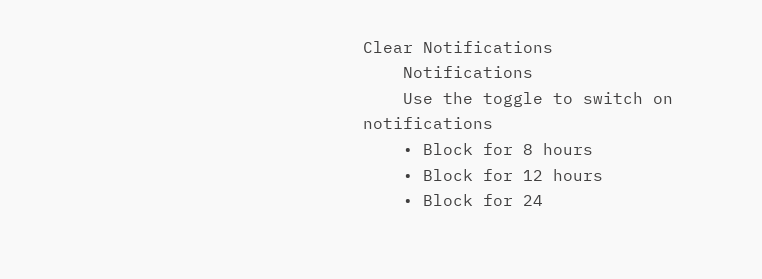Clear Notifications
    Notifications
    Use the toggle to switch on notifications
    • Block for 8 hours
    • Block for 12 hours
    • Block for 24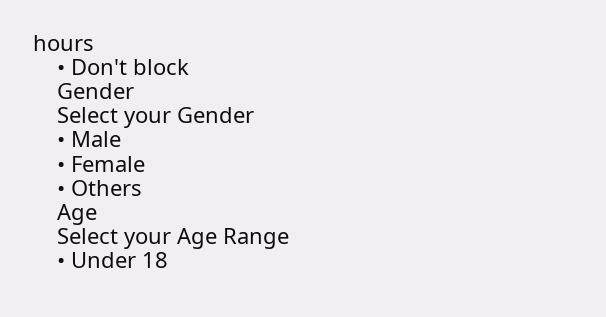hours
    • Don't block
    Gender
    Select your Gender
    • Male
    • Female
    • Others
    Age
    Select your Age Range
    • Under 18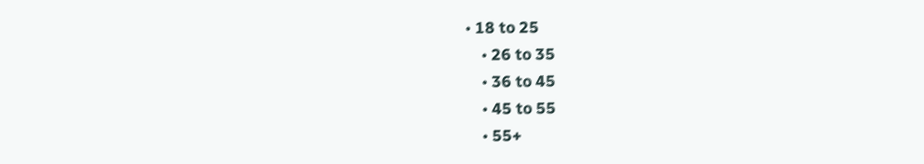• 18 to 25
    • 26 to 35
    • 36 to 45
    • 45 to 55
    • 55+